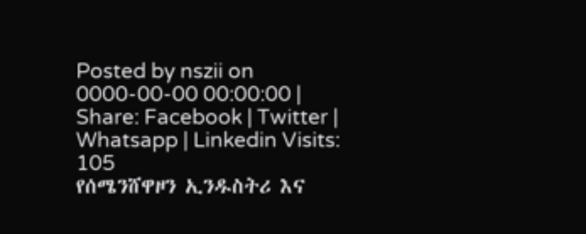Posted by nszii on 0000-00-00 00:00:00 |
Share: Facebook | Twitter | Whatsapp | Linkedin Visits: 105
የሰሜንሸዋዞን ኢንዱስትሪ እና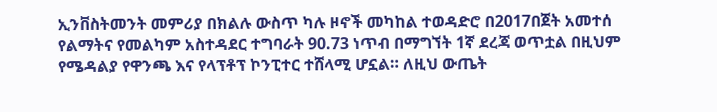ኢንቨስትመንት መምሪያ በክልሉ ውስጥ ካሉ ዞኖች መካከል ተወዳድሮ በ2017በጀት አመተሰ የልማትና የመልካም አስተዳደር ተግባራት 90.73 ነጥብ በማግኘት 1ኛ ደረጃ ወጥቷል በዚህም የሜዳልያ የዋንጫ እና የላፕቶፕ ኮንፒተር ተሸላሚ ሆኗል። ለዚህ ውጤት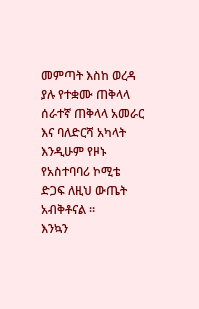መምጣት እስከ ወረዳ ያሉ የተቋሙ ጠቅላላ ሰራተኛ ጠቅላላ አመራር እና ባለድርሻ አካላት እንዲሁም የዞኑ የአስተባባሪ ኮሚቴ ድጋፍ ለዚህ ውጤት አብቅቶናል ።
እንኳን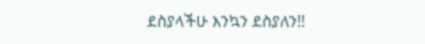ደስያላችሁ እንኳን ደስያለን!!